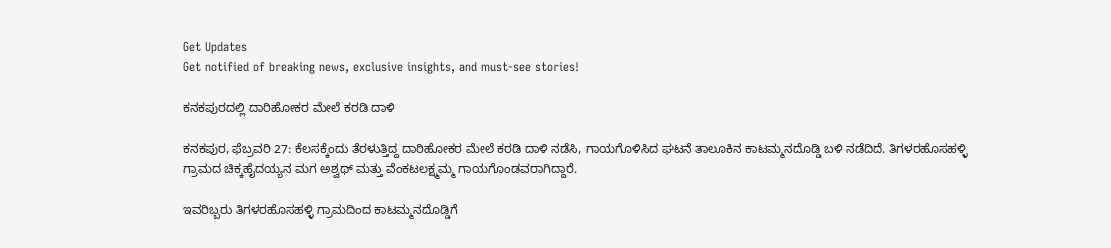Get Updates
Get notified of breaking news, exclusive insights, and must-see stories!

ಕನಕಪುರದಲ್ಲಿ ದಾರಿಹೋಕರ ಮೇಲೆ ಕರಡಿ ದಾಳಿ

ಕನಕಪುರ, ಫೆಬ್ರವರಿ 27: ಕೆಲಸಕ್ಕೆಂದು ತೆರಳುತ್ತಿದ್ದ ದಾರಿಹೋಕರ ಮೇಲೆ ಕರಡಿ ದಾಳಿ ನಡೆಸಿ, ಗಾಯಗೊಳಿಸಿದ ಘಟನೆ ತಾಲೂಕಿನ ಕಾಟಮ್ಮನದೊಡ್ಡಿ ಬಳಿ ನಡೆದಿದೆ. ತಿಗಳರಹೊಸಹಳ್ಳಿ ಗ್ರಾಮದ ಚಿಕ್ಕಹೈದಯ್ಯನ ಮಗ ಅಶ್ವಥ್ ಮತ್ತು ವೆಂಕಟಲಕ್ಷ್ಮಮ್ಮ ಗಾಯಗೊಂಡವರಾಗಿದ್ದಾರೆ.

ಇವರಿಬ್ಬರು ತಿಗಳರಹೊಸಹಳ್ಳಿ ಗ್ರಾಮದಿಂದ ಕಾಟಮ್ಮನದೊಡ್ಡಿಗೆ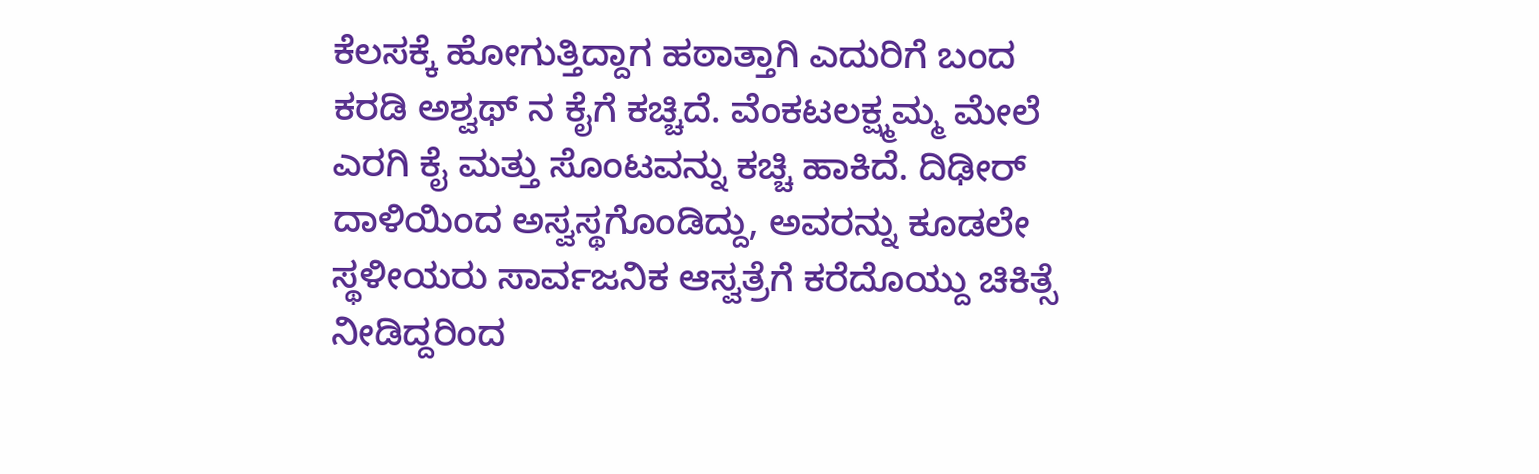ಕೆಲಸಕ್ಕೆ ಹೋಗುತ್ತಿದ್ದಾಗ ಹಠಾತ್ತಾಗಿ ಎದುರಿಗೆ ಬಂದ ಕರಡಿ ಅಶ್ವಥ್ ನ ಕೈಗೆ ಕಚ್ಚಿದೆ. ವೆಂಕಟಲಕ್ಷ್ಮಮ್ಮ ಮೇಲೆ ಎರಗಿ ಕೈ ಮತ್ತು ಸೊಂಟವನ್ನು ಕಚ್ಚಿ ಹಾಕಿದೆ. ದಿಢೀರ್ ದಾಳಿಯಿಂದ ಅಸ್ವಸ್ಥಗೊಂಡಿದ್ದು, ಅವರನ್ನು ಕೂಡಲೇ ಸ್ಥಳೀಯರು ಸಾರ್ವಜನಿಕ ಆಸ್ವತ್ರೆಗೆ ಕರೆದೊಯ್ದು ಚಿಕಿತ್ಸೆ ನೀಡಿದ್ದರಿಂದ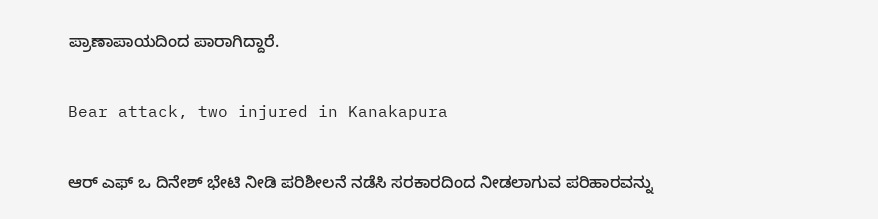ಪ್ರಾಣಾಪಾಯದಿಂದ ಪಾರಾಗಿದ್ದಾರೆ.

Bear attack, two injured in Kanakapura

ಆರ್‍ ಎಫ್‍ ಒ ದಿನೇಶ್ ಭೇಟಿ ನೀಡಿ ಪರಿಶೀಲನೆ ನಡೆಸಿ ಸರಕಾರದಿಂದ ನೀಡಲಾಗುವ ಪರಿಹಾರವನ್ನು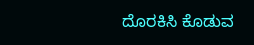ದೊರಕಿಸಿ ಕೊಡುವ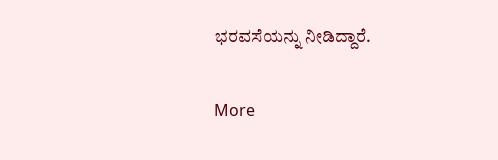ಭರವಸೆಯನ್ನು ನೀಡಿದ್ದಾರೆ.

More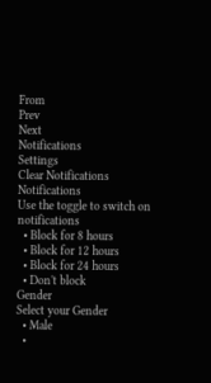From
Prev
Next
Notifications
Settings
Clear Notifications
Notifications
Use the toggle to switch on notifications
  • Block for 8 hours
  • Block for 12 hours
  • Block for 24 hours
  • Don't block
Gender
Select your Gender
  • Male
  •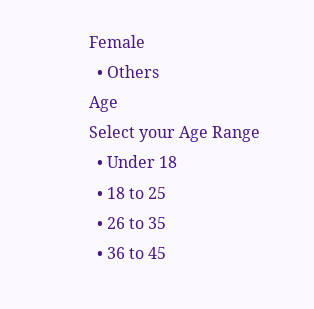Female
  • Others
Age
Select your Age Range
  • Under 18
  • 18 to 25
  • 26 to 35
  • 36 to 45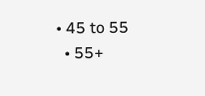• 45 to 55
  • 55+